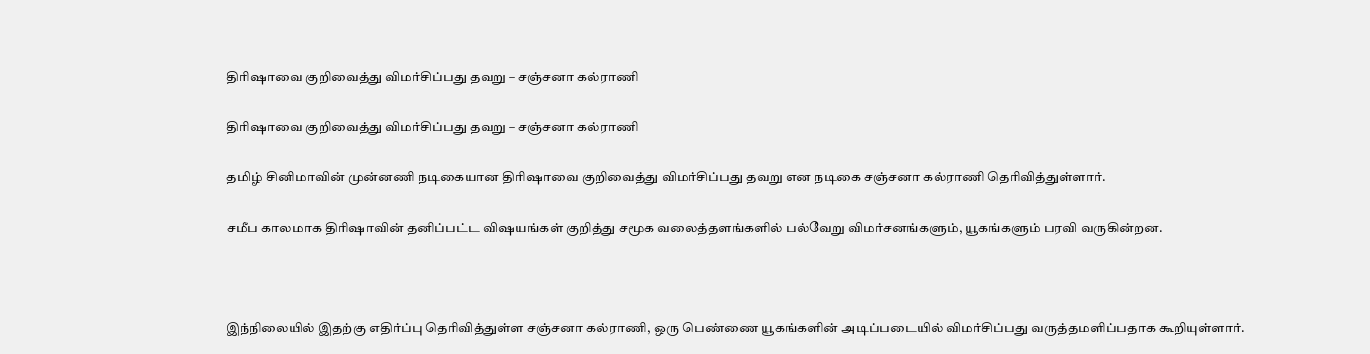திரிஷாவை குறிவைத்து விமர்சிப்பது தவறு – சஞ்சனா கல்ராணி

திரிஷாவை குறிவைத்து விமர்சிப்பது தவறு – சஞ்சனா கல்ராணி

தமிழ் சினிமாவின் முன்னணி நடிகையான திரிஷாவை குறிவைத்து விமர்சிப்பது தவறு என நடிகை சஞ்சனா கல்ராணி தெரிவித்துள்ளார்.

சமீப காலமாக திரிஷாவின் தனிப்பட்ட விஷயங்கள் குறித்து சமூக வலைத்தளங்களில் பல்வேறு விமர்சனங்களும், யூகங்களும் பரவி வருகின்றன.



இந்நிலையில் இதற்கு எதிர்ப்பு தெரிவித்துள்ள சஞ்சனா கல்ராணி, ஒரு பெண்ணை யூகங்களின் அடிப்படையில் விமர்சிப்பது வருத்தமளிப்பதாக கூறியுள்ளார்.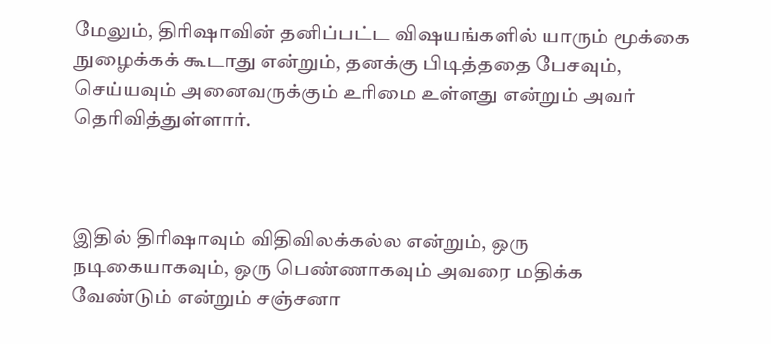மேலும், திரிஷாவின் தனிப்பட்ட விஷயங்களில் யாரும் மூக்கை நுழைக்கக் கூடாது என்றும், தனக்கு பிடித்ததை பேசவும், செய்யவும் அனைவருக்கும் உரிமை உள்ளது என்றும் அவர் தெரிவித்துள்ளார்.



இதில் திரிஷாவும் விதிவிலக்கல்ல என்றும், ஒரு நடிகையாகவும், ஒரு பெண்ணாகவும் அவரை மதிக்க வேண்டும் என்றும் சஞ்சனா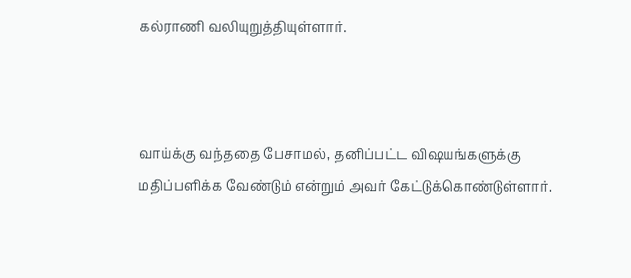கல்ராணி வலியுறுத்தியுள்ளார்.



வாய்க்கு வந்ததை பேசாமல், தனிப்பட்ட விஷயங்களுக்கு மதிப்பளிக்க வேண்டும் என்றும் அவர் கேட்டுக்கொண்டுள்ளார்.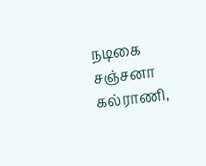நடிகை சஞ்சனா கல்ராணி,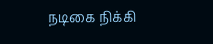நடிகை நிக்கி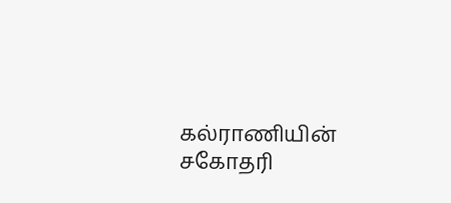கல்ராணியின் சகோதரி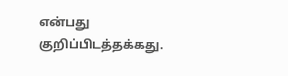என்பது குறிப்பிடத்தக்கது.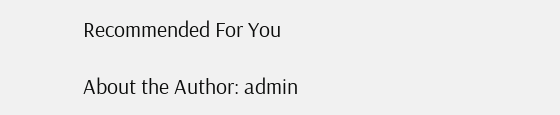Recommended For You

About the Author: admin